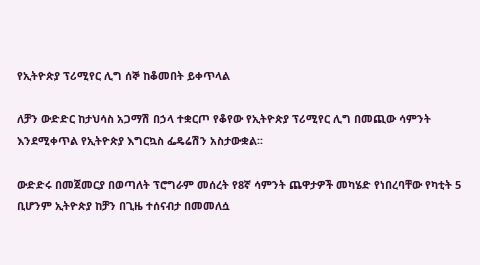የኢትዮጵያ ፕሪሚየር ሊግ ሰኞ ከቆመበት ይቀጥላል

ለቻን ውድድር ከታህሳስ አጋማሽ በኃላ ተቋርጦ የቆየው የኢትዮጵያ ፕሪሚየር ሊግ በመጪው ሳምንት እንደሚቀጥል የኢትዮጵያ እግርኳስ ፌዴሬሽን አስታውቋል፡፡

ውድድሩ በመጀመርያ በወጣለት ፕሮግራም መሰረት የ8ኛ ሳምንት ጨዋታዎች መካሄድ የነበረባቸው የካቲት 5 ቢሆንም ኢትዮጵያ ከቻን በጊዜ ተሰናብታ በመመለሷ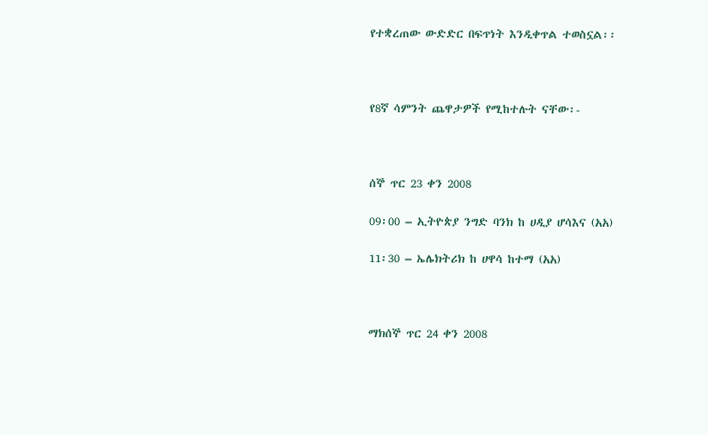የተቋረጠው ውድድር በፍጥነት እንዲቀጥል ተወስኗል፡፡



የ8ኛ ሳምንት ጨዋታዎች የሚከተሉት ናቸው፡-



ሰኞ ጥር 23 ቀን 2008

09፡00 – ኢትዮጵያ ንግድ ባንክ ከ ሀዲያ ሆሳእና (አአ)

11፡30 – ኤሌክትሪክ ከ ሀዋሳ ከተማ (አአ)



ማክሰኞ ጥር 24 ቀን 2008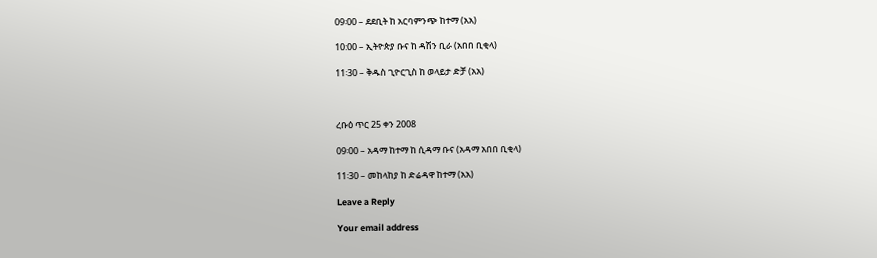09፡00 – ደደቢት ከ አርባምንጭ ከተማ (አአ)

10:00 – ኢትዮጵያ ቡና ከ ዳሽን ቢራ (አበበ ቢቂላ)

11፡30 – ቅዱስ ጊዮርጊስ ከ ወላይታ ድቻ (አአ)



ረቡዕ ጥር 25 ቀን 2008

09፡00 – አዳማ ከተማ ከ ሲዳማ ቡና (አዳማ አበበ ቢቂላ)

11፡30 – መከላከያ ከ ድሬዳዋ ከተማ (አአ)

Leave a Reply

Your email address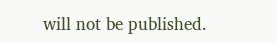will not be published.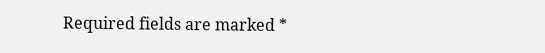Required fields are marked *